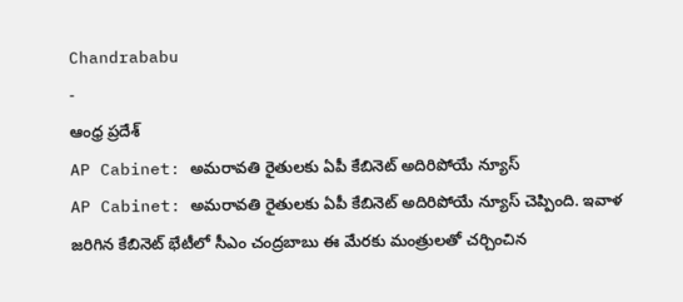Chandrababu
-
ఆంధ్ర ప్రదేశ్
AP Cabinet: అమరావతి రైతులకు ఏపీ కేబినెట్ అదిరిపోయే న్యూస్
AP Cabinet: అమరావతి రైతులకు ఏపీ కేబినెట్ అదిరిపోయే న్యూస్ చెప్పింది. ఇవాళ జరిగిన కేబినెట్ భేటీలో సీఎం చంద్రబాబు ఈ మేరకు మంత్రులతో చర్చించిన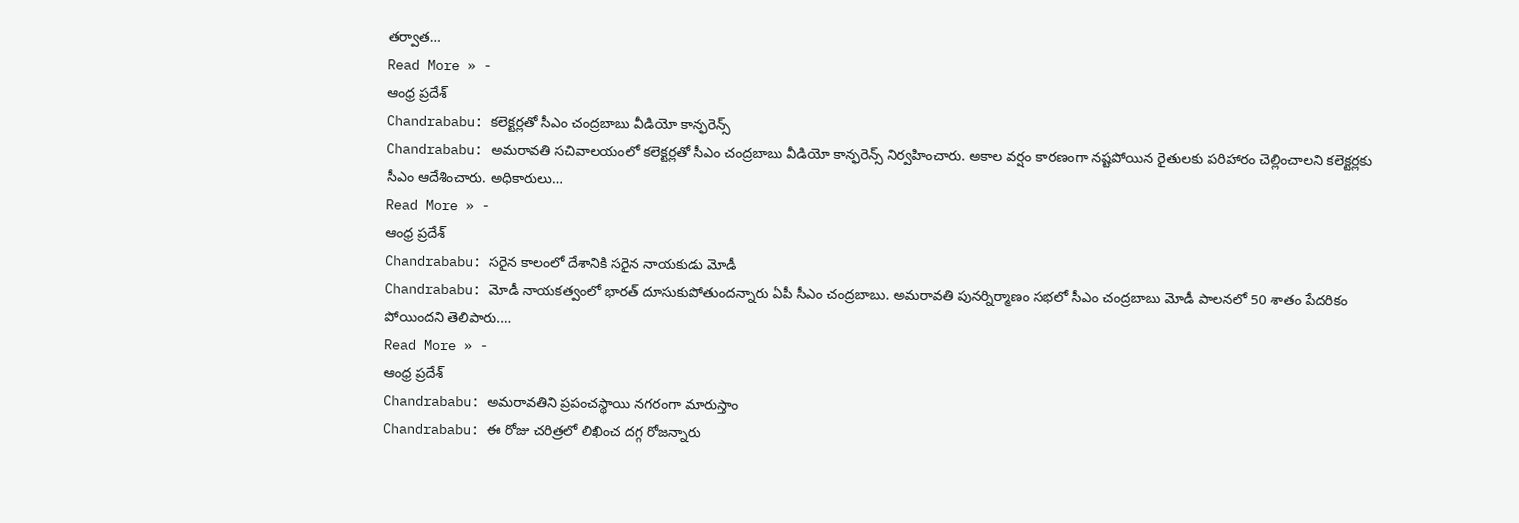తర్వాత…
Read More » -
ఆంధ్ర ప్రదేశ్
Chandrababu: కలెక్టర్లతో సీఎం చంద్రబాబు వీడియో కాన్ఫరెన్స్
Chandrababu: అమరావతి సచివాలయంలో కలెక్టర్లతో సీఎం చంద్రబాబు వీడియో కాన్ఫరెన్స్ నిర్వహించారు. అకాల వర్షం కారణంగా నష్టపోయిన రైతులకు పరిహారం చెల్లించాలని కలెక్టర్లకు సీఎం ఆదేశించారు. అధికారులు…
Read More » -
ఆంధ్ర ప్రదేశ్
Chandrababu: సరైన కాలంలో దేశానికి సరైన నాయకుడు మోడీ
Chandrababu: మోడీ నాయకత్వంలో భారత్ దూసుకుపోతుందన్నారు ఏపీ సీఎం చంద్రబాబు. అమరావతి పునర్నిర్మాణం సభలో సీఎం చంద్రబాబు మోడీ పాలనలో 50 శాతం పేదరికం పోయిందని తెలిపారు.…
Read More » -
ఆంధ్ర ప్రదేశ్
Chandrababu: అమరావతిని ప్రపంచస్థాయి నగరంగా మారుస్తాం
Chandrababu: ఈ రోజు చరిత్రలో లిఖించ దగ్గ రోజన్నారు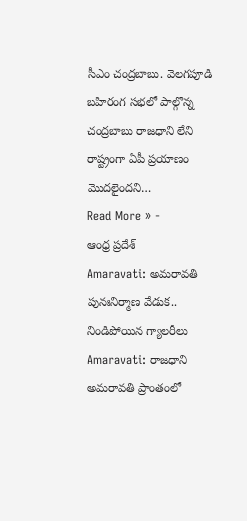సీఎం చంద్రబాబు. వెలగపూడి బహిరంగ సభలో పాల్గొన్న చంద్రబాబు రాజధాని లేని రాష్ట్రంగా ఏపీ ప్రయాణం మొదలైందని…
Read More » -
ఆంధ్ర ప్రదేశ్
Amaravati: అమరావతి పునఃనిర్మాణ వేడుక.. నిండిపోయిన గ్యాలరీలు
Amaravati: రాజధాని అమరావతి ప్రాంతంలో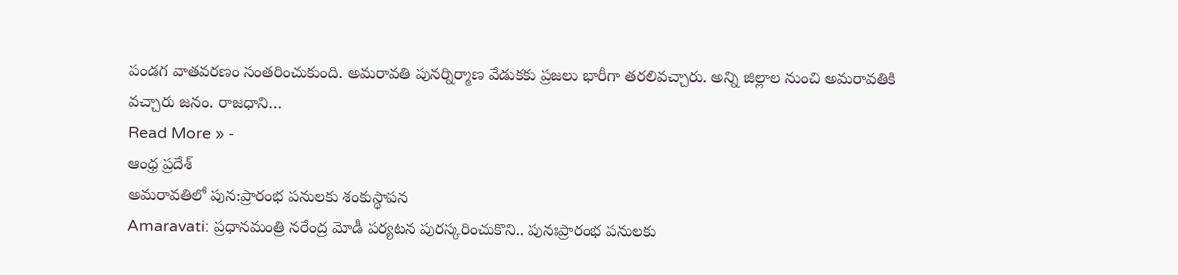పండగ వాతవరణం సంతరించుకుంది. అమరావతి పునర్నిర్మాణ వేడుకకు ప్రజలు భారీగా తరలివచ్చారు. అన్ని జిల్లాల నుంచి అమరావతికి వచ్చారు జనం. రాజధాని…
Read More » -
ఆంధ్ర ప్రదేశ్
అమరావతిలో పున:ప్రారంభ పనులకు శంకుస్థాపన
Amaravati: ప్రధానమంత్రి నరేంద్ర మోడీ పర్యటన పురస్కరించుకొని.. పునఃప్రారంభ పనులకు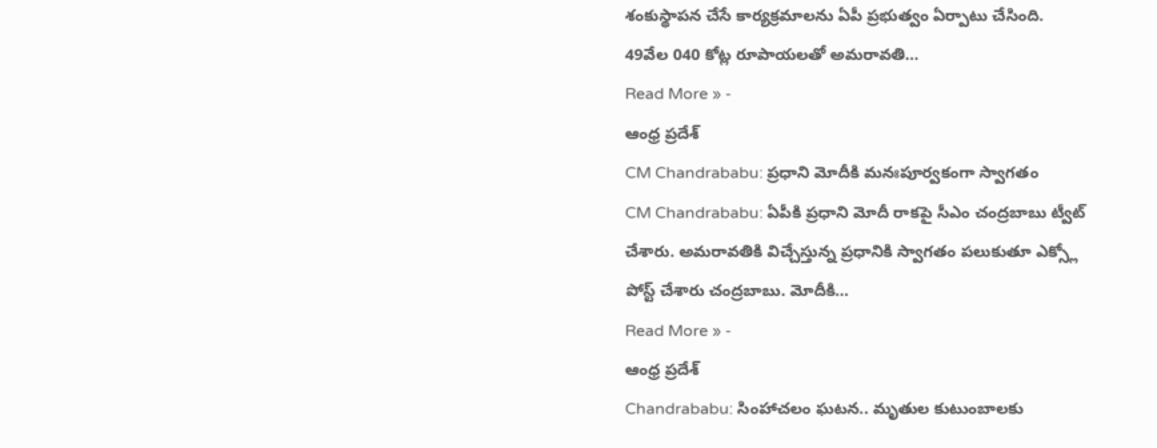శంకుస్థాపన చేసే కార్యక్రమాలను ఏపీ ప్రభుత్వం ఏర్పాటు చేసింది. 49వేల 040 కోట్ల రూపాయలతో అమరావతి…
Read More » -
ఆంధ్ర ప్రదేశ్
CM Chandrababu: ప్రధాని మోదీకి మనఃపూర్వకంగా స్వాగతం
CM Chandrababu: ఏపీకి ప్రధాని మోదీ రాకపై సీఎం చంద్రబాబు ట్వీట్ చేశారు. అమరావతికి విచ్చేస్తున్న ప్రధానికి స్వాగతం పలుకుతూ ఎక్స్లో పోస్ట్ చేశారు చంద్రబాబు. మోదీకి…
Read More » -
ఆంధ్ర ప్రదేశ్
Chandrababu: సింహాచలం ఘటన.. మృతుల కుటుంబాలకు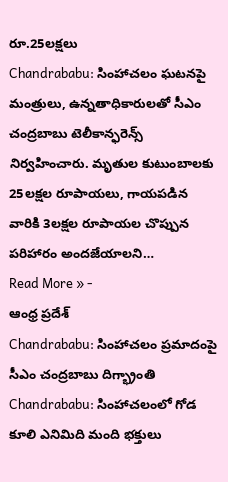రూ.25లక్షలు
Chandrababu: సింహాచలం ఘటనపై మంత్రులు, ఉన్నతాధికారులతో సీఎం చంద్రబాబు టెలీకాన్ఫరెన్స్ నిర్వహించారు. మృతుల కుటుంబాలకు 25లక్షల రూపాయలు, గాయపడిన వారికి 3లక్షల రూపాయల చొప్పున పరిహారం అందజేయాలని…
Read More » -
ఆంధ్ర ప్రదేశ్
Chandrababu: సింహాచలం ప్రమాదంపై సీఎం చంద్రబాబు దిగ్భ్రాంతి
Chandrababu: సింహాచలంలో గోడ కూలి ఎనిమిది మంది భక్తులు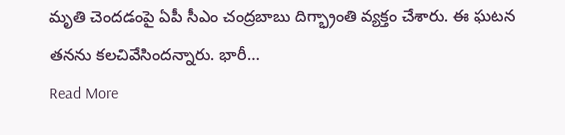మృతి చెందడంపై ఏపీ సీఎం చంద్రబాబు దిగ్భ్రాంతి వ్యక్తం చేశారు. ఈ ఘటన తనను కలచివేసిందన్నారు. భారీ…
Read More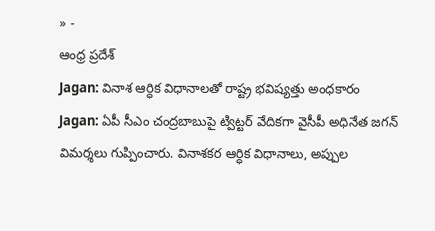» -
ఆంధ్ర ప్రదేశ్
Jagan: వినాశ ఆర్ధిక విధానాలతో రాష్ట్ర భవిష్యత్తు అంధకారం
Jagan: ఏపీ సీఎం చంద్రబాబుపై ట్విట్టర్ వేదికగా వైసీపీ అధినేత జగన్ విమర్శలు గుప్పించారు. వినాశకర ఆర్ధిక విధానాలు, అప్పుల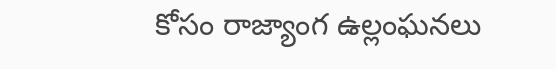కోసం రాజ్యాంగ ఉల్లంఘనలు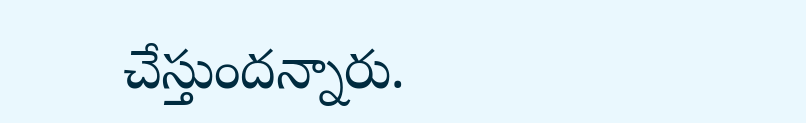చేస్తుందన్నారు.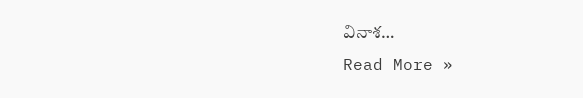వినాశ…
Read More »